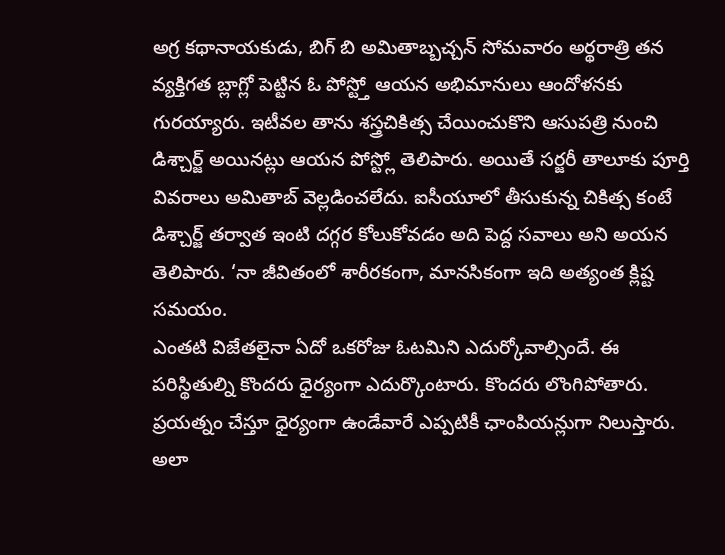అగ్ర కథానాయకుడు, బిగ్ బి అమితాబ్బచ్చన్ సోమవారం అర్థరాత్రి తన వ్యక్తిగత బ్లాగ్లో పెట్టిన ఓ పోస్ట్తో ఆయన అభిమానులు ఆందోళనకు గురయ్యారు. ఇటీవల తాను శస్త్రచికిత్స చేయించుకొని ఆసుపత్రి నుంచి డిశ్చార్జ్ అయినట్లు ఆయన పోస్ట్లో తెలిపారు. అయితే సర్జరీ తాలూకు పూర్తి వివరాలు అమితాబ్ వెల్లడించలేదు. ఐసీయూలో తీసుకున్న చికిత్స కంటే డిశ్చార్జ్ తర్వాత ఇంటి దగ్గర కోలుకోవడం అది పెద్ద సవాలు అని అయన తెలిపారు. ‘నా జీవితంలో శారీరకంగా, మానసికంగా ఇది అత్యంత క్లిష్ట సమయం.
ఎంతటి విజేతలైనా ఏదో ఒకరోజు ఓటమిని ఎదుర్కోవాల్సిందే. ఈ పరిస్థితుల్ని కొందరు ధైర్యంగా ఎదుర్కొంటారు. కొందరు లొంగిపోతారు. ప్రయత్నం చేస్తూ ధైర్యంగా ఉండేవారే ఎప్పటికీ ఛాంపియన్లుగా నిలుస్తారు. అలా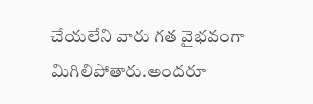చేయలేని వారు గత వైభవంగా మిగిలిపోతారు.అందరూ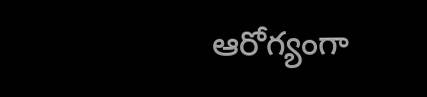ఆరోగ్యంగా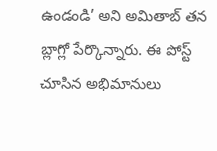ఉండండి’ అని అమితాబ్ తన బ్లాగ్లో పేర్కొన్నారు. ఈ పోస్ట్ చూసిన అభిమానులు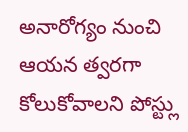అనారోగ్యం నుంచి ఆయన త్వరగా కోలుకోవాలని పోస్ట్లు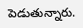పెడుతున్నారు.